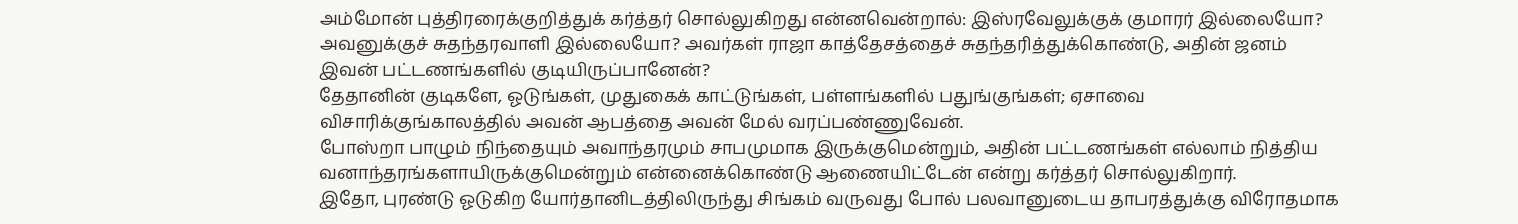அம்மோன் புத்திரரைக்குறித்துக் கர்த்தர் சொல்லுகிறது என்னவென்றால்: இஸ்ரவேலுக்குக் குமாரர் இல்லையோ? அவனுக்குச் சுதந்தரவாளி இல்லையோ? அவர்கள் ராஜா காத்தேசத்தைச் சுதந்தரித்துக்கொண்டு, அதின் ஜனம் இவன் பட்டணங்களில் குடியிருப்பானேன்?
தேதானின் குடிகளே, ஓடுங்கள், முதுகைக் காட்டுங்கள், பள்ளங்களில் பதுங்குங்கள்; ஏசாவை விசாரிக்குங்காலத்தில் அவன் ஆபத்தை அவன் மேல் வரப்பண்ணுவேன்.
போஸ்றா பாழும் நிந்தையும் அவாந்தரமும் சாபமுமாக இருக்குமென்றும், அதின் பட்டணங்கள் எல்லாம் நித்திய வனாந்தரங்களாயிருக்குமென்றும் என்னைக்கொண்டு ஆணையிட்டேன் என்று கர்த்தர் சொல்லுகிறார்.
இதோ, புரண்டு ஓடுகிற யோர்தானிடத்திலிருந்து சிங்கம் வருவது போல் பலவானுடைய தாபரத்துக்கு விரோதமாக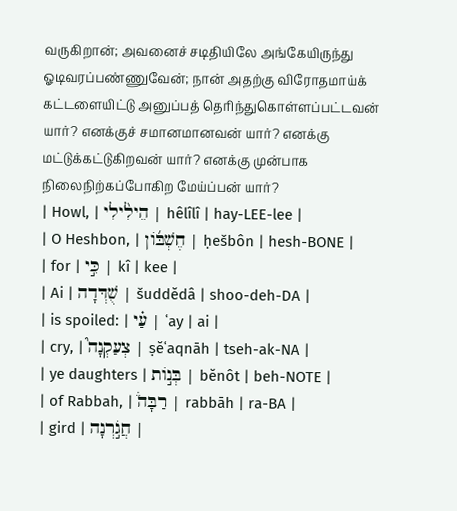வருகிறான்; அவனைச் சடிதியிலே அங்கேயிருந்து ஓடிவரப்பண்ணுவேன்; நான் அதற்கு விரோதமாய்க் கட்டளையிட்டு அனுப்பத் தெரிந்துகொள்ளப்பட்டவன் யார்? எனக்குச் சமானமானவன் யார்? எனக்கு மட்டுக்கட்டுகிறவன் யார்? எனக்கு முன்பாக நிலைநிற்கப்போகிற மேய்ப்பன் யார்?
| Howl, | הֵילִ֨ילִי | hêlîlî | hay-LEE-lee |
| O Heshbon, | חֶשְׁבּ֜וֹן | ḥešbôn | hesh-BONE |
| for | כִּ֣י | kî | kee |
| Ai | שֻׁדְּדָה | šuddĕdâ | shoo-deh-DA |
| is spoiled: | עַ֗י | ʿay | ai |
| cry, | צְעַקְנָה֮ | ṣĕʿaqnāh | tseh-ak-NA |
| ye daughters | בְּנ֣וֹת | bĕnôt | beh-NOTE |
| of Rabbah, | רַבָּה֒ | rabbāh | ra-BA |
| gird | חֲגֹ֣רְנָה |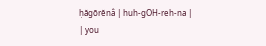ḥăgōrĕnâ | huh-ɡOH-reh-na |
| you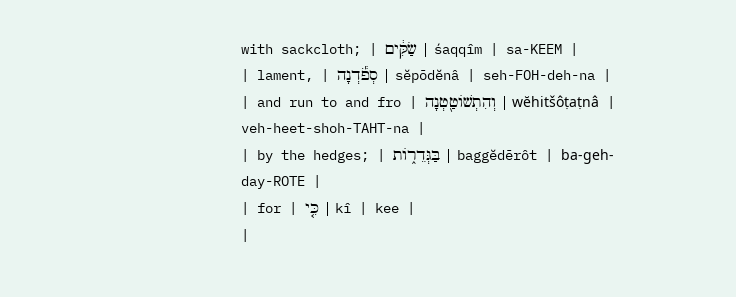with sackcloth; | שַׂקִּ֔ים | śaqqîm | sa-KEEM |
| lament, | סְפֹ֕דְנָה | sĕpōdĕnâ | seh-FOH-deh-na |
| and run to and fro | וְהִתְשׁוֹטַ֖טְנָה | wĕhitšôṭaṭnâ | veh-heet-shoh-TAHT-na |
| by the hedges; | בַּגְּדֵר֑וֹת | baggĕdērôt | ba-ɡeh-day-ROTE |
| for | כִּ֤י | kî | kee |
|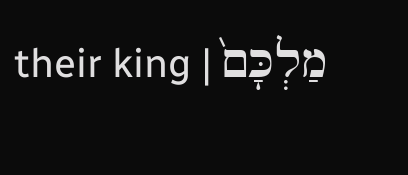their king | מַלְכָּם֙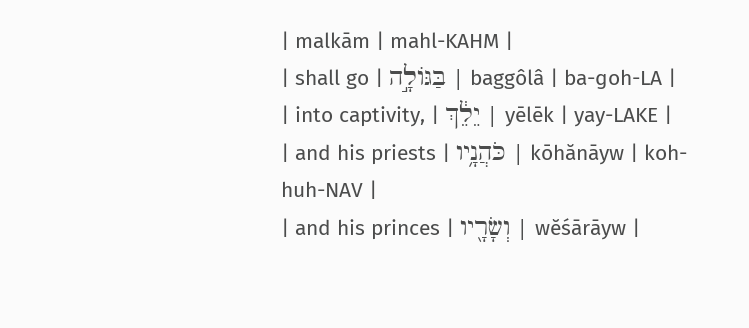| malkām | mahl-KAHM |
| shall go | בַּגּוֹלָ֣ה | baggôlâ | ba-ɡoh-LA |
| into captivity, | יֵלֵ֔ךְ | yēlēk | yay-LAKE |
| and his priests | כֹּהֲנָ֥יו | kōhănāyw | koh-huh-NAV |
| and his princes | וְשָׂרָ֖יו | wĕśārāyw |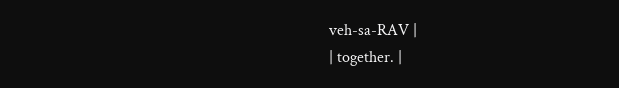veh-sa-RAV |
| together. |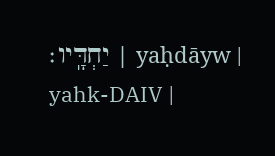יַחְדָּֽיו׃ | yaḥdāyw | yahk-DAIV |